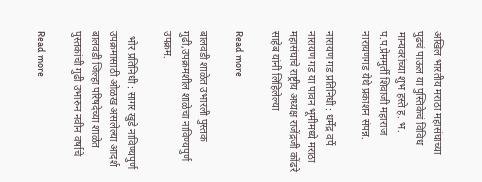अखिल भारतीय मराठा महासंघाच्या पुढचं पाऊल या पुस्तिकेचं विविध मान्यवरांच्या शुभ हस्ते ह. भ. प.प.प्रेममुर्ती शिवाजी महाराज नारायणगड येथे प्रकाशन संपन्न.

नारायण गड प्रतिनिधी : धर्मेंद्र वर्पे नारायण गड या पावन भूमीमध्ये मराठा महासंघाचे राष्ट्रीय अध्यक्ष राजेंद्रजी कोंढरे साहेब यांनी लिहिलेल्या

Read more

बालवडी शाळेत उभारली पुस्तक गुढी,उपक्रमशील शाळेचा नाविण्यपुर्ण उपक्रम.

  भोर प्रतिनिधी : सागर खुडे नाविण्यपुर्ण उपक्रमासाठी ओळख असलेल्या आदर्श बालवडी जिल्हा परिषदेच्या शाळेत पुस्तकांची गुढी उभारुन नवीन वर्षाचे

Read more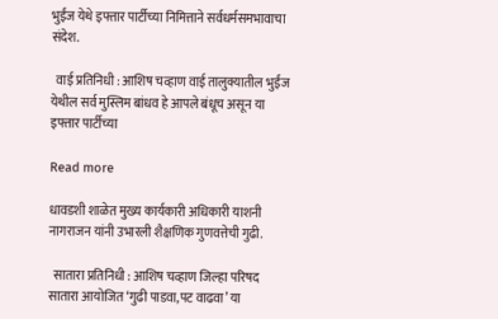भुईंज येथे इफ्तार पार्टीच्या निमित्ताने सर्वधर्मसमभावाचा संदेश.

  वाई प्रतिनिधी : आशिष चव्हाण वाई तालुक्यातील भुईंज येथील सर्व मुस्लिम बांधव हे आपले बंधूच असून या इफ्तार पार्टीच्या

Read more

धावडशी शाळेत मुख्य कार्यकारी अधिकारी याशनी नागराजन यांनी उभारली शैक्षणिक गुणवत्तेची गुढी.

  सातारा प्रतिनिधी : आशिष चव्हाण जिल्हा परिषद सातारा आयोजित ‘गुढी पाडवा,पट वाढवा’ या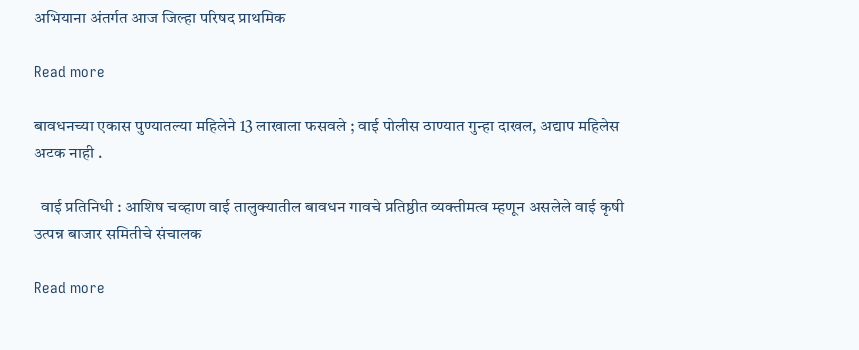अभियाना अंतर्गत आज जिल्हा परिषद प्राथमिक

Read more

बावधनच्या एकास पुण्यातल्या महिलेने 13 लाखाला फसवले ; वाई पोलीस ठाण्यात गुन्हा दाखल, अद्याप महिलेस अटक नाही .

  वाई प्रतिनिधी : आशिष चव्हाण वाई तालुक्यातील बावधन गावचे प्रतिष्ठीत व्यक्तीमत्व म्हणून असलेले वाई कृषी उत्पन्न बाजार समितीचे संचालक

Read more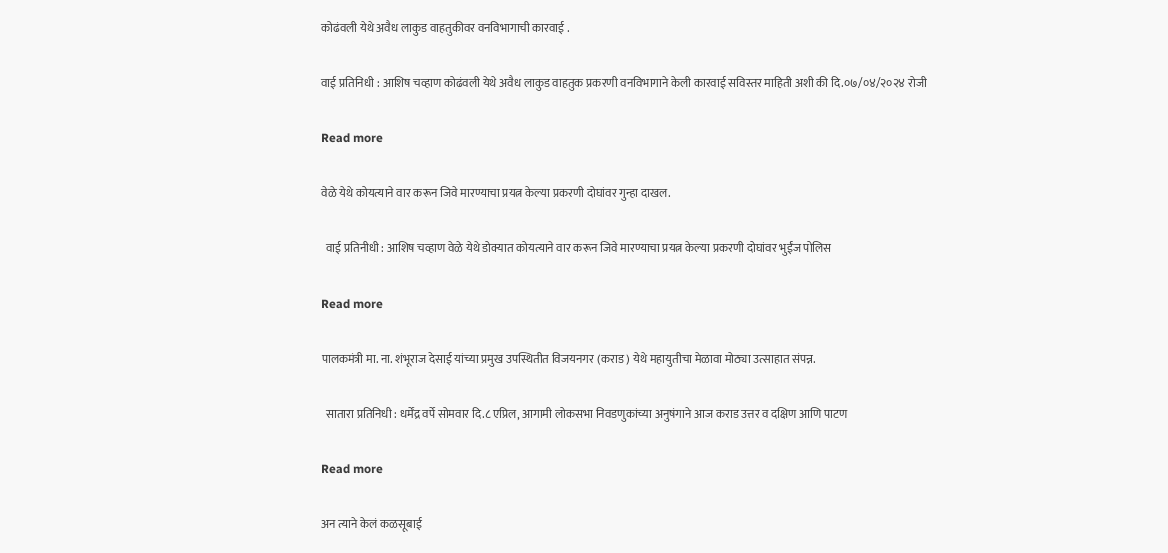कोढंवली येथे अवैध लाकुड वाहतुकीवर वनविभागाची कारवाई .

वाई प्रतिनिधी : आशिष चव्हाण कोढंवली येथे अवैध लाकुड वाहतुक प्रकरणी वनविभागाने केली कारवाई सविस्तर माहिती अशी की दि.०७/०४/२०२४ रोजी

Read more

वेळे येथे कोयत्याने वार करून जिवे मारण्याचा प्रयत्न केल्या प्रकरणी दोघांवर गुन्हा दाखल.

  वाई प्रतिनीधी : आशिष चव्हाण वेळे येथे डोक्यात कोयत्याने वार करून जिवे मारण्याचा प्रयत्न केल्या प्रकरणी दोघांवर भुईंज पोलिस

Read more

पालकमंत्री मा. ना. शंभूराज देसाई यांच्या प्रमुख उपस्थितीत विजयनगर (कराड) येथे महायुतीचा मेळावा मोठ्या उत्साहात संपन्न.

  सातारा प्रतिनिधी : धर्मेंद्र वर्पे सोमवार दि.८ एप्रिल, आगामी लोकसभा निवडणुकांच्या अनुषंगाने आज कराड उत्तर व दक्षिण आणि पाटण

Read more

अन त्याने केलं कळसूबाई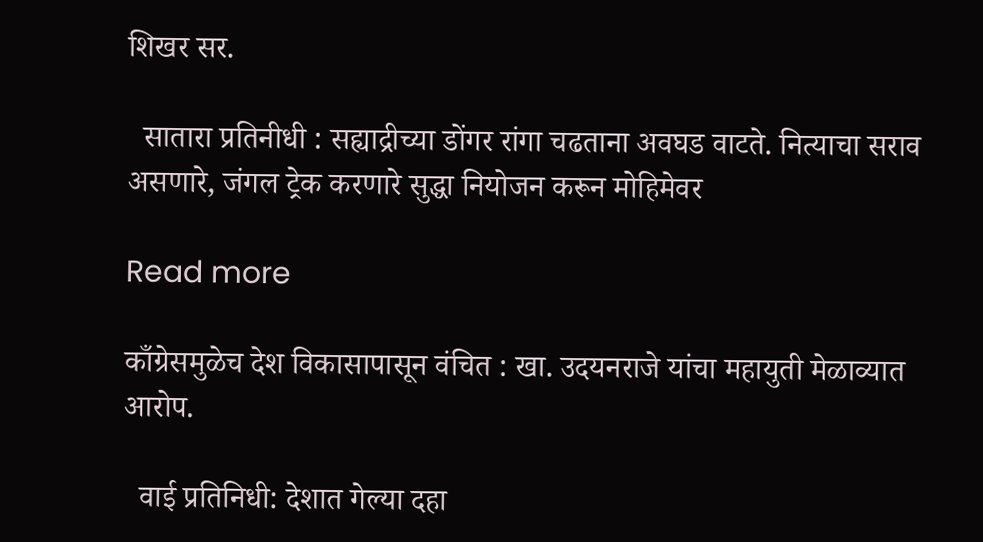शिखर सर.

  सातारा प्रतिनीधी : सह्याद्रीच्या डोंगर रांगा चढताना अवघड वाटते. नित्याचा सराव असणारे, जंगल ट्रेक करणारे सुद्धा नियोजन करून मोहिमेवर

Read more

काँग्रेसमुळेच देश विकासापासून वंचित : खा. उदयनराजे यांचा महायुती मेळाव्यात आरोप.

  वाई प्रतिनिधी: देशात गेल्या दहा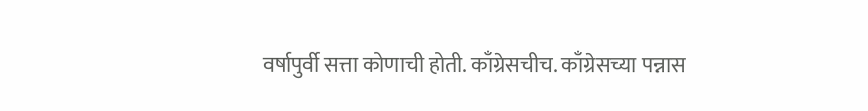वर्षापुर्वी सत्ता कोणाची होती. काँग्रेसचीच. काँग्रेसच्या पन्नास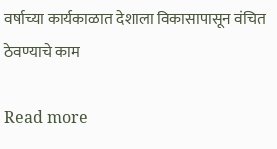वर्षाच्या कार्यकाळात देशाला विकासापासून वंचित ठेवण्याचे काम

Read more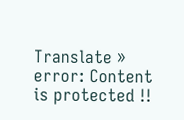Translate »
error: Content is protected !!